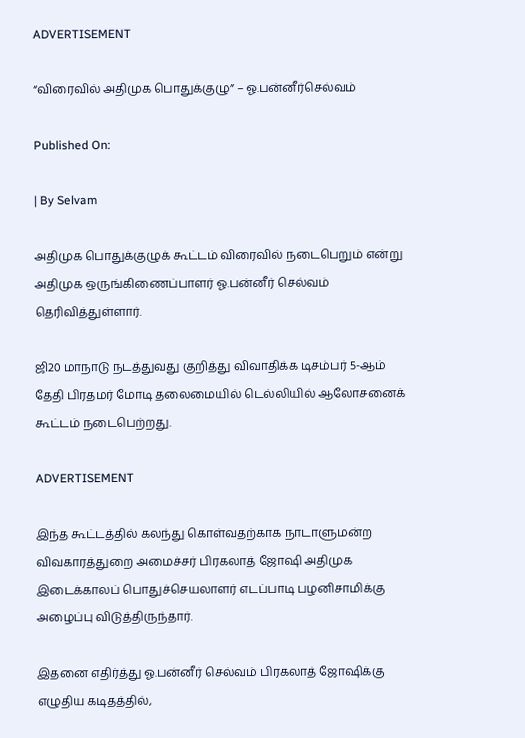ADVERTISEMENT

“விரைவில் அதிமுக பொதுக்குழு” – ஓ.பன்னீர்செல்வம்

Published On:

| By Selvam

அதிமுக பொதுக்குழுக் கூட்டம் விரைவில் நடைபெறும் என்று அதிமுக ஒருங்கிணைப்பாளர் ஓ.பன்னீர் செல்வம் தெரிவித்துள்ளார்.

ஜி20 மாநாடு நடத்துவது குறித்து விவாதிக்க டிசம்பர் 5-ஆம் தேதி பிரதமர் மோடி தலைமையில் டெல்லியில் ஆலோசனைக் கூட்டம் நடைபெற்றது.

ADVERTISEMENT

இந்த கூட்டத்தில் கலந்து கொள்வதற்காக நாடாளுமன்ற விவகாரத்துறை அமைச்சர் பிரகலாத் ஜோஷி அதிமுக இடைக்காலப் பொதுச்செயலாளர் எடப்பாடி பழனிசாமிக்கு அழைப்பு விடுத்திருந்தார்.

இதனை எதிர்த்து ஓ.பன்னீர் செல்வம் பிரகலாத் ஜோஷிக்கு எழுதிய கடிதத்தில்,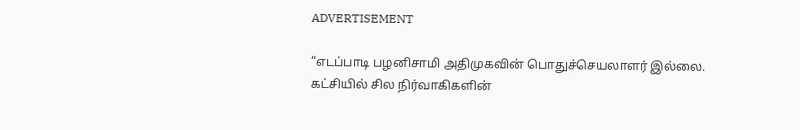ADVERTISEMENT

“எடப்பாடி பழனிசாமி அதிமுகவின் பொதுச்செயலாளர் இல்லை. கட்சியில் சில நிர்வாகிகளின்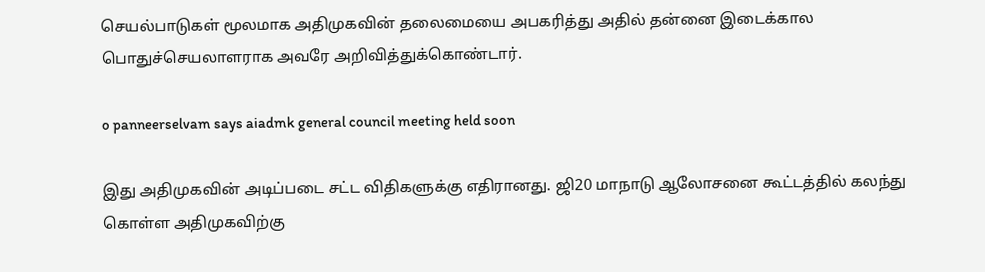செயல்பாடுகள் மூலமாக அதிமுகவின் தலைமையை அபகரித்து அதில் தன்னை இடைக்கால பொதுச்செயலாளராக அவரே அறிவித்துக்கொண்டார்.

o panneerselvam says aiadmk general council meeting held soon

இது அதிமுகவின் அடிப்படை சட்ட விதிகளுக்கு எதிரானது. ஜி20 மாநாடு ஆலோசனை கூட்டத்தில் கலந்து கொள்ள அதிமுகவிற்கு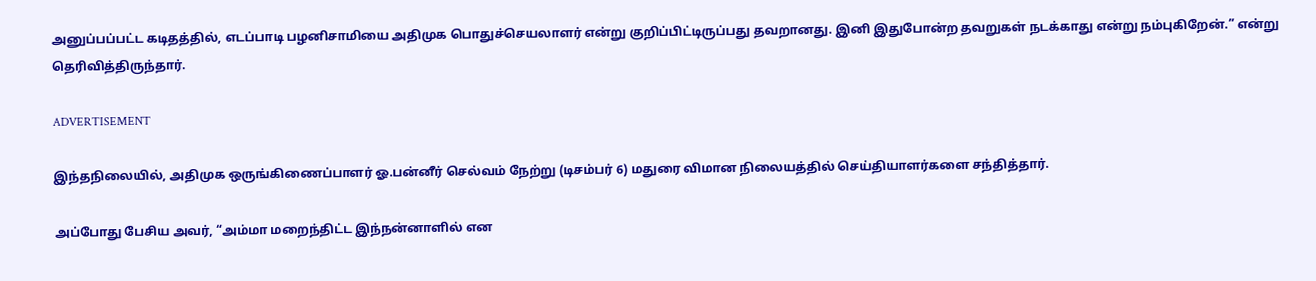அனுப்பப்பட்ட கடிதத்தில், எடப்பாடி பழனிசாமியை அதிமுக பொதுச்செயலாளர் என்று குறிப்பிட்டிருப்பது தவறானது. இனி இதுபோன்ற தவறுகள் நடக்காது என்று நம்புகிறேன்.” என்று தெரிவித்திருந்தார்.

ADVERTISEMENT

இந்தநிலையில், அதிமுக ஒருங்கிணைப்பாளர் ஓ.பன்னீர் செல்வம் நேற்று (டிசம்பர் 6) மதுரை விமான நிலையத்தில் செய்தியாளர்களை சந்தித்தார்.

அப்போது பேசிய அவர், “அம்மா மறைந்திட்ட இந்நன்னாளில் என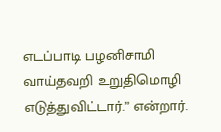எடப்பாடி பழனிசாமி வாய்தவறி உறுதிமொழி எடுத்துவிட்டார்.” என்றார்.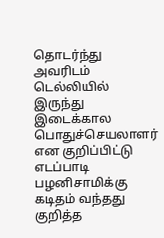தொடர்ந்து அவரிடம் டெல்லியில் இருந்து இடைக்கால பொதுச்செயலாளர் என குறிப்பிட்டு எடப்பாடி பழனிசாமிக்கு கடிதம் வந்தது குறித்த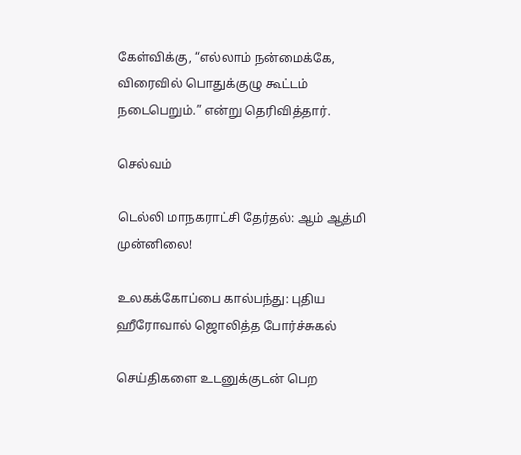கேள்விக்கு, “எல்லாம் நன்மைக்கே, விரைவில் பொதுக்குழு கூட்டம் நடைபெறும்.” என்று தெரிவித்தார்.

செல்வம்

டெல்லி மாநகராட்சி தேர்தல்: ஆம் ஆத்மி முன்னிலை!

உலகக்கோப்பை கால்பந்து: புதிய ஹீரோவால் ஜொலித்த போர்ச்சுகல்

செய்திகளை உடனுக்குடன் பெற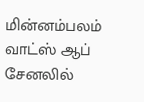மின்னம்பலம் வாட்ஸ் ஆப் சேனலில்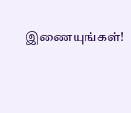இணையுங்கள்!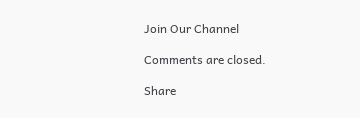Join Our Channel

Comments are closed.

Share